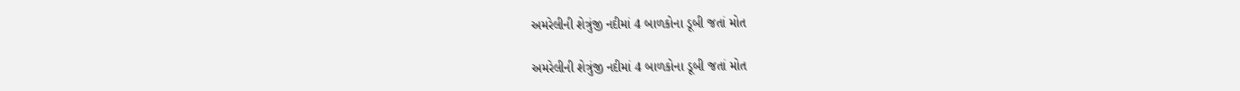અમરેલીની શેત્રુંજી નદીમાં 4 બાળકોના ડૂબી જતાં મોત

અમરેલીની શેત્રુંજી નદીમાં 4 બાળકોના ડૂબી જતાં મોત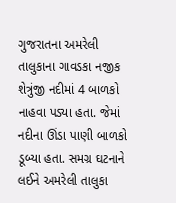ગુજરાતના અમરેલી તાલુકાના ગાવડકા નજીક શેત્રુંજી નદીમાં 4 બાળકો નાહવા પડ્યા હતા. જેમાં નદીના ઊંડા પાણી બાળકો ડૂબ્યા હતા. સમગ્ર ઘટનાને લઈને અમરેલી તાલુકા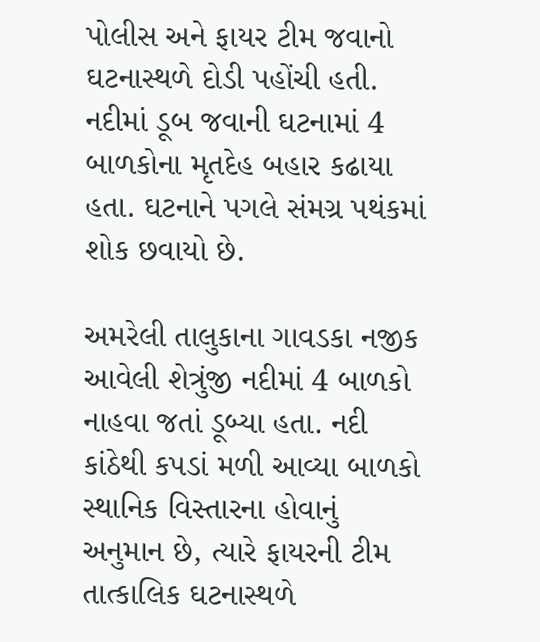પોલીસ અને ફાયર ટીમ જવાનો ઘટનાસ્થળે દોડી પહોંચી હતી. નદીમાં ડૂબ જવાની ઘટનામાં 4 બાળકોના મૃતદેહ બહાર કઢાયા હતા. ઘટનાને પગલે સંમગ્ર પથંકમાં શોક છવાયો છે.

અમરેલી તાલુકાના ગાવડકા નજીક આવેલી શેત્રુંજી નદીમાં 4 બાળકો નાહવા જતાં ડૂબ્યા હતા. નદી કાંઠેથી કપડાં મળી આવ્યા બાળકો સ્થાનિક વિસ્તારના હોવાનું અનુમાન છે, ત્યારે ફાયરની ટીમ તાત્કાલિક ઘટનાસ્થળે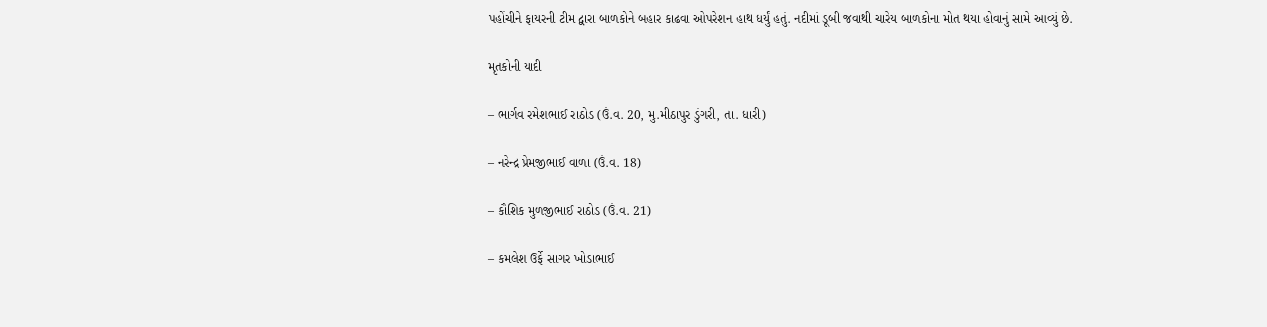પહોંચીને ફાયરની ટીમ દ્વારા બાળકોને બહાર કાઢવા ઓપરેશન હાથ ધર્યું હતું. નદીમાં ડૂબી જવાથી ચારેય બાળકોના મોત થયા હોવાનું સામે આવ્યું છે.

મૃતકોની યાદી

– ભાર્ગવ રમેશભાઈ રાઠોડ (ઉં.વ. 20, મુ.મીઠાપુર ડુંગરી, તા. ધારી)

– નરેન્દ્ર પ્રેમજીભાઈ વાળા (ઉં.વ. 18)

– કૌશિક મુળજીભાઈ રાઠોડ (ઉં.વ. 21)

– કમલેશ ઉર્ફે સાગર ખોડાભાઈ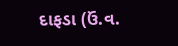દાફડા (ઉં.વ.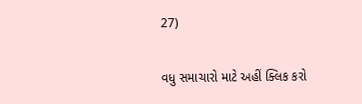27)

વધુ સમાચારો માટે અહીં ક્લિક કરો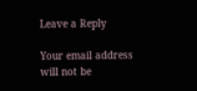Leave a Reply

Your email address will not be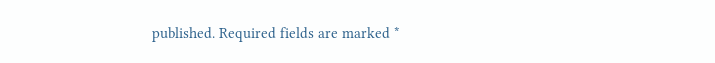published. Required fields are marked *